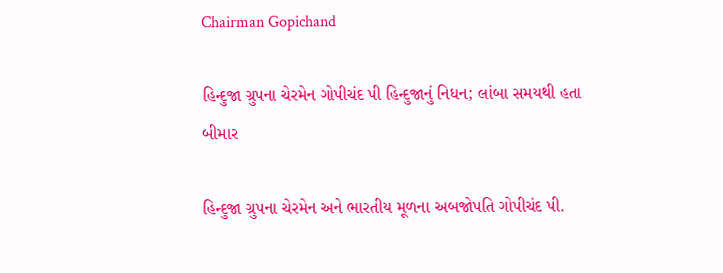Chairman Gopichand

હિન્દુજા ગ્રુપના ચેરમેન ગોપીચંદ પી હિન્દુજાનું નિધન; લાંબા સમયથી હતા બીમાર

હિન્દુજા ગ્રુપના ચેરમેન અને ભારતીય મૂળના અબજોપતિ ગોપીચંદ પી.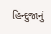હિન્દુજાનું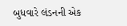બુધવારે લંડનની એક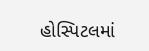હોસ્પિટલમાં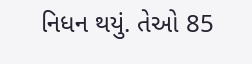નિધન થયું. તેઓ 85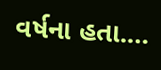વર્ષના હતા.…